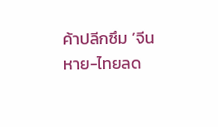ค้าปลีกซึม ‘จีนหาย-ไทยลด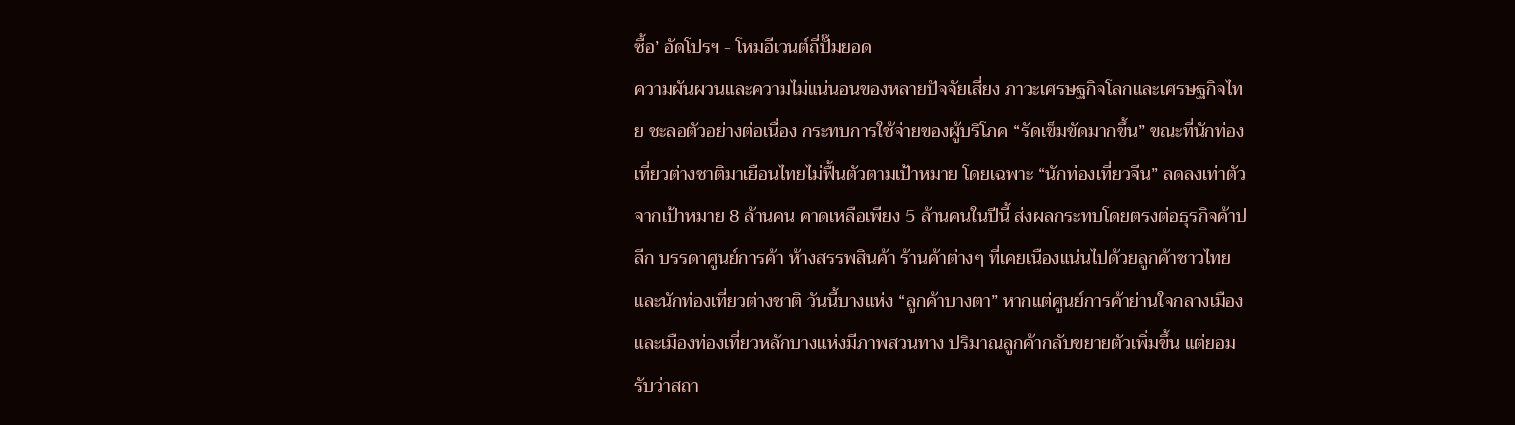ซื้อ’ อัดโปรฯ - โหมอีเวนต์ถี่ปั๊มยอด
ความผันผวนและความไม่แน่นอนของหลายปัจจัยเสี่ยง ภาวะเศรษฐกิจโลกและเศรษฐกิจไทย ชะลอตัวอย่างต่อเนื่อง กระทบการใช้จ่ายของผู้บริโภค “รัดเข็มขัดมากขึ้น” ขณะที่นักท่องเที่ยวต่างชาติมาเยือนไทยไม่ฟื้นตัวตามเป้าหมาย โดยเฉพาะ “นักท่องเที่ยวจีน” ลดลงเท่าตัวจากเป้าหมาย 8 ล้านคน คาดเหลือเพียง 5 ล้านคนในปีนี้ ส่งผลกระทบโดยตรงต่อธุรกิจค้าปลีก บรรดาศูนย์การค้า ห้างสรรพสินค้า ร้านค้าต่างๆ ที่เคยเนืองแน่นไปด้วยลูกค้าชาวไทยและนักท่องเที่ยวต่างชาติ วันนี้บางแห่ง “ลูกค้าบางตา” หากแต่ศูนย์การค้าย่านใจกลางเมืองและเมืองท่องเที่ยวหลักบางแห่งมีภาพสวนทาง ปริมาณลูกค้ากลับขยายตัวเพิ่มขึ้น แต่ยอมรับว่าสถา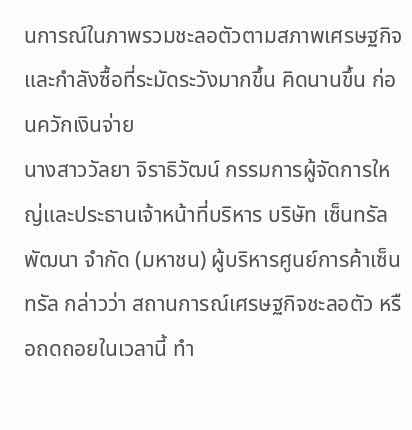นการณ์ในภาพรวมชะลอตัวตามสภาพเศรษฐกิจและกำลังซื้อที่ระมัดระวังมากขึ้น คิดนานขึ้น ก่อนควักเงินจ่าย
นางสาววัลยา จิราธิวัฒน์ กรรมการผู้จัดการใหญ่และประธานเจ้าหน้าที่บริหาร บริษัท เซ็นทรัลพัฒนา จำกัด (มหาชน) ผู้บริหารศูนย์การค้าเซ็นทรัล กล่าวว่า สถานการณ์เศรษฐกิจชะลอตัว หรือถดถอยในเวลานี้ ทำ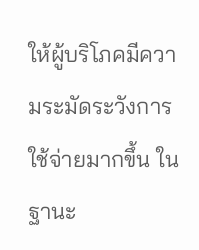ให้ผู้บริโภคมีความระมัดระวังการใช้จ่ายมากขึ้น ในฐานะ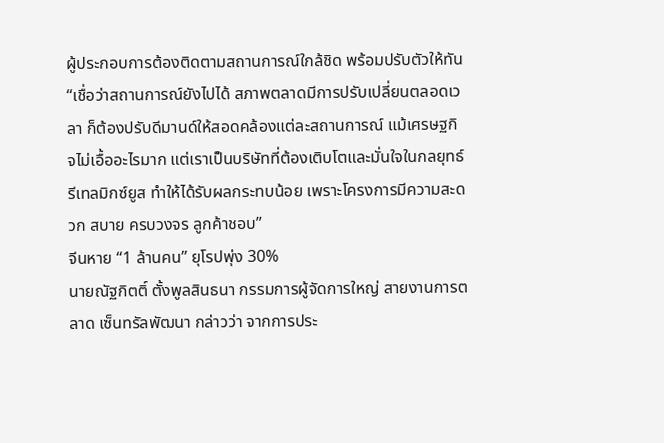ผู้ประกอบการต้องติดตามสถานการณ์ใกล้ชิด พร้อมปรับตัวให้ทัน
“เชื่อว่าสถานการณ์ยังไปได้ สภาพตลาดมีการปรับเปลี่ยนตลอดเวลา ก็ต้องปรับดีมานด์ให้สอดคล้องแต่ละสถานการณ์ แม้เศรษฐกิจไม่เอื้ออะไรมาก แต่เราเป็นบริษัทที่ต้องเติบโตและมั่นใจในกลยุทธ์รีเทลมิกซ์ยูส ทำให้ได้รับผลกระทบน้อย เพราะโครงการมีความสะดวก สบาย ครบวงจร ลูกค้าชอบ”
จีนหาย “1 ล้านคน” ยุโรปพุ่ง 30%
นายณัฐกิตติ์ ตั้งพูลสินธนา กรรมการผู้จัดการใหญ่ สายงานการตลาด เซ็นทรัลพัฒนา กล่าวว่า จากการประ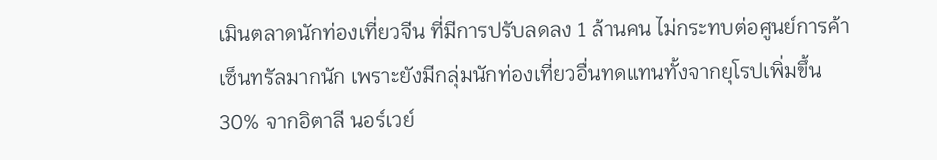เมินตลาดนักท่องเที่ยวจีน ที่มีการปรับลดลง 1 ล้านคน ไม่กระทบต่อศูนย์การค้าเซ็นทรัลมากนัก เพราะยังมีกลุ่มนักท่องเที่ยวอื่นทดแทนทั้งจากยุโรปเพิ่มขึ้น 30% จากอิตาลี นอร์เวย์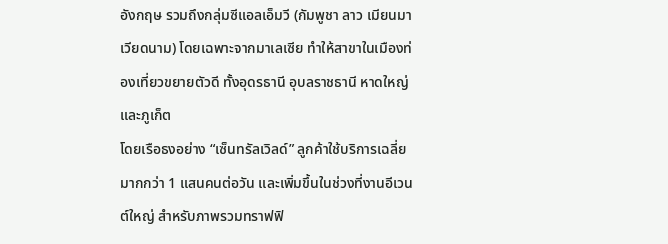อังกฤษ รวมถึงกลุ่มซีแอลเอ็มวี (กัมพูชา ลาว เมียนมา เวียดนาม) โดยเฉพาะจากมาเลเซีย ทำให้สาขาในเมืองท่องเที่ยวขยายตัวดี ทั้งอุดรธานี อุบลราชธานี หาดใหญ่ และภูเก็ต
โดยเรือธงอย่าง “เซ็นทรัลเวิลด์” ลูกค้าใช้บริการเฉลี่ยมากกว่า 1 แสนคนต่อวัน และเพิ่มขึ้นในช่วงที่งานอีเวนต์ใหญ่ สำหรับภาพรวมทราฟฟิ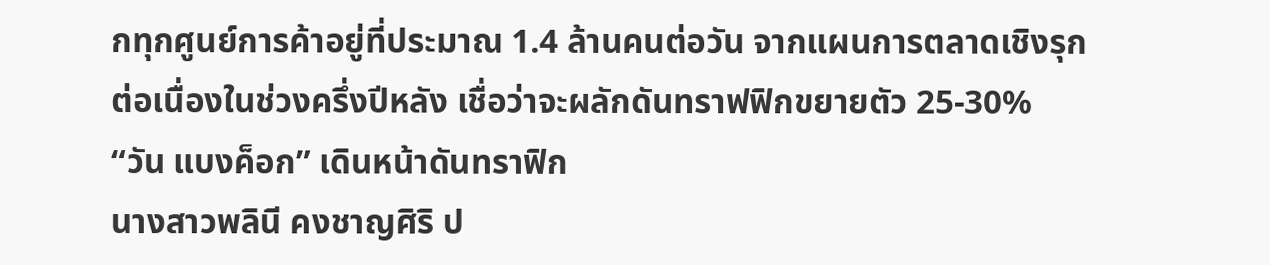กทุกศูนย์การค้าอยู่ที่ประมาณ 1.4 ล้านคนต่อวัน จากแผนการตลาดเชิงรุกต่อเนื่องในช่วงครึ่งปีหลัง เชื่อว่าจะผลักดันทราฟฟิกขยายตัว 25-30%
“วัน แบงค็อก” เดินหน้าดันทราฟิก
นางสาวพลินี คงชาญศิริ ป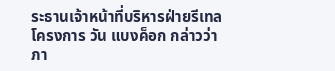ระธานเจ้าหน้าที่บริหารฝ่ายรีเทล โครงการ วัน แบงค็อก กล่าวว่า ภา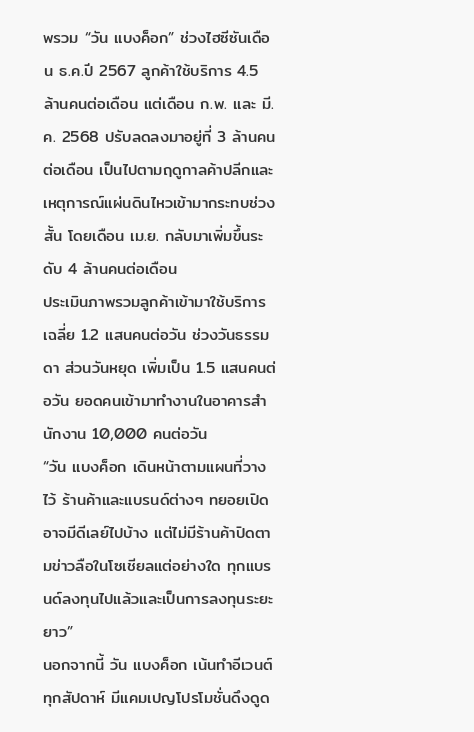พรวม “วัน แบงค็อก” ช่วงไฮซีซันเดือน ธ.ค.ปี 2567 ลูกค้าใช้บริการ 4.5 ล้านคนต่อเดือน แต่เดือน ก.พ. และ มี.ค. 2568 ปรับลดลงมาอยู่ที่ 3 ล้านคนต่อเดือน เป็นไปตามฤดูกาลค้าปลีกและเหตุการณ์แผ่นดินไหวเข้ามากระทบช่วงสั้น โดยเดือน เม.ย. กลับมาเพิ่มขึ้นระดับ 4 ล้านคนต่อเดือน
ประเมินภาพรวมลูกค้าเข้ามาใช้บริการเฉลี่ย 1.2 แสนคนต่อวัน ช่วงวันธรรมดา ส่วนวันหยุด เพิ่มเป็น 1.5 แสนคนต่อวัน ยอดคนเข้ามาทำงานในอาคารสำนักงาน 10,000 คนต่อวัน
“วัน แบงค็อก เดินหน้าตามแผนที่วางไว้ ร้านค้าและแบรนด์ต่างๆ ทยอยเปิด อาจมีดีเลย์ไปบ้าง แต่ไม่มีร้านค้าปิดตามข่าวลือในโซเชียลแต่อย่างใด ทุกแบรนด์ลงทุนไปแล้วและเป็นการลงทุนระยะยาว”
นอกจากนี้ วัน แบงค็อก เน้นทำอีเวนต์ทุกสัปดาห์ มีแคมเปญโปรโมชั่นดึงดูด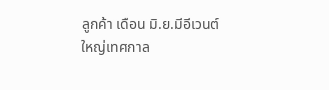ลูกค้า เดือน มิ.ย.มีอีเวนต์ใหญ่เทศกาล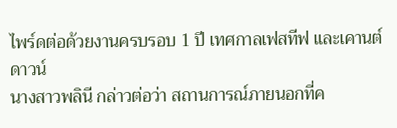ไพร์ดต่อด้วยงานครบรอบ 1 ปี เทศกาลเฟสทีฟ และเคานต์ดาวน์
นางสาวพลินี กล่าวต่อว่า สถานการณ์ภายนอกที่ค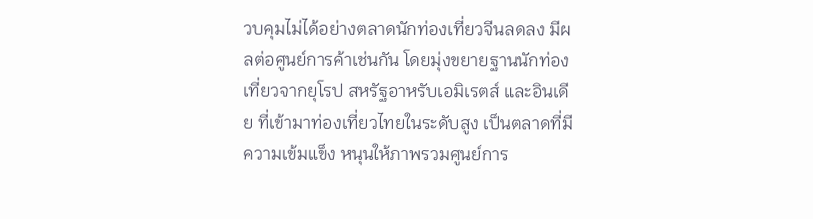วบคุมไม่ได้อย่างตลาดนักท่องเที่ยวจีนลดลง มีผลต่อศูนย์การค้าเช่นกัน โดยมุ่งขยายฐานนักท่องเที่ยวจากยุโรป สหรัฐอาหรับเอมิเรตส์ และอินเดีย ที่เข้ามาท่องเที่ยวไทยในระดับสูง เป็นตลาดที่มีความเข้มแข็ง หนุนให้ภาพรวมศูนย์การ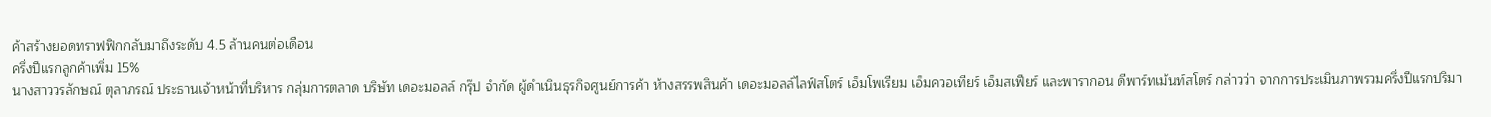ค้าสร้างยอดทราฟฟิกกลับมาถึงระดับ 4.5 ล้านคนต่อเดือน
ครึ่งปีแรกลูกค้าเพิ่ม 15%
นางสาววรลักษณ์ ตุลาภรณ์ ประธานเจ้าหน้าที่บริหาร กลุ่มการตลาด บริษัท เดอะมอลล์ กรุ๊ป จำกัด ผู้ดำเนินธุรกิจศูนย์การค้า ห้างสรรพสินค้า เดอะมอลล์ไลฟ์สโตร์ เอ็มโพเรียม เอ็มควอเทียร์ เอ็มสเฟียร์ และพารากอน ดีพาร์ทเม้นท์สโตร์ กล่าวว่า จากการประเมินภาพรวมครึ่งปีแรกปริมา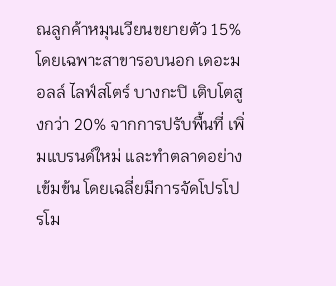ณลูกค้าหมุนเวียนขยายตัว 15% โดยเฉพาะสาขารอบนอก เดอะมอลล์ ไลฟ์สโตร์ บางกะปิ เติบโตสูงกว่า 20% จากการปรับพื้นที่ เพิ่มแบรนด์ใหม่ และทำตลาดอย่างเข้มข้น โดยเฉลี่ยมีการจัดโปรโปรโม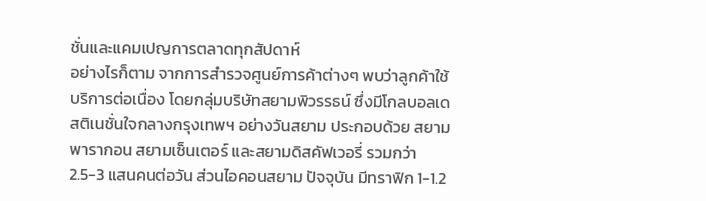ชั่นและแคมเปญการตลาดทุกสัปดาห์
อย่างไรก็ตาม จากการสำรวจศูนย์การค้าต่างๆ พบว่าลูกค้าใช้บริการต่อเนื่อง โดยกลุ่มบริษัทสยามพิวรรธน์ ซึ่งมีโกลบอลเดสติเนชั่นใจกลางกรุงเทพฯ อย่างวันสยาม ประกอบด้วย สยามพารากอน สยามเซ็นเตอร์ และสยามดิสคัฟเวอรี่ รวมกว่า 2.5-3 แสนคนต่อวัน ส่วนไอคอนสยาม ปัจจุบัน มีทราฟิก 1-1.2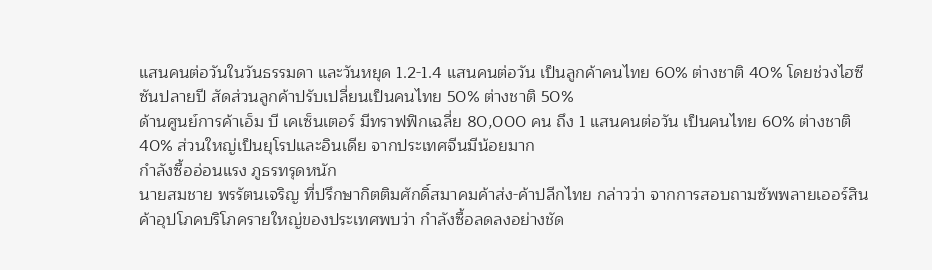แสนคนต่อวันในวันธรรมดา และวันหยุด 1.2-1.4 แสนคนต่อวัน เป็นลูกค้าคนไทย 60% ต่างชาติ 40% โดยช่วงไฮซีซันปลายปี สัดส่วนลูกค้าปรับเปลี่ยนเป็นคนไทย 50% ต่างชาติ 50%
ด้านศูนย์การค้าเอ็ม บี เคเซ็นเตอร์ มีทราฟฟิกเฉลี่ย 80,000 คน ถึง 1 แสนคนต่อวัน เป็นคนไทย 60% ต่างชาติ 40% ส่วนใหญ่เป็นยุโรปและอินเดีย จากประเทศจีนมีน้อยมาก
กำลังซื้ออ่อนแรง ภูธรทรุดหนัก
นายสมชาย พรรัตนเจริญ ที่ปรึกษากิตติมศักดิ์สมาคมค้าส่ง-ค้าปลีกไทย กล่าวว่า จากการสอบถามซัพพลายเออร์สินค้าอุปโภคบริโภครายใหญ่ของประเทศพบว่า กำลังซื้อลดลงอย่างชัด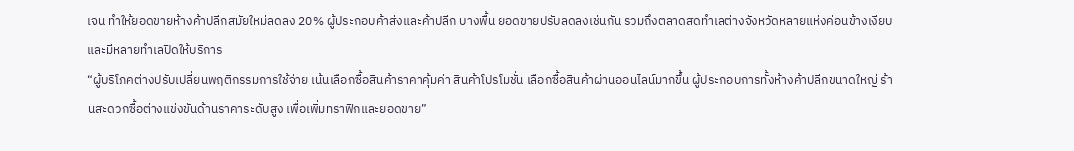เจน ทำให้ยอดขายห้างค้าปลีกสมัยใหม่ลดลง 20% ผู้ประกอบค้าส่งและค้าปลีก บางพื้น ยอดขายปรับลดลงเช่นกัน รวมถึงตลาดสดทำเลต่างจังหวัดหลายแห่งค่อนข้างเงียบ และมีหลายทำเลปิดให้บริการ
“ผู้บริโภคต่างปรับเปลี่ยนพฤติกรรมการใช้จ่าย เน้นเลือกซื้อสินค้าราคาคุ้มค่า สินค้าโปรโมชั่น เลือกซื้อสินค้าผ่านออนไลน์มากขึ้น ผู้ประกอบการทั้งห้างค้าปลีกขนาดใหญ่ ร้านสะดวกซื้อต่างแข่งขันด้านราคาระดับสูง เพื่อเพิ่มทราฟิกและยอดขาย”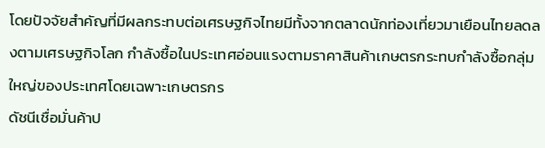โดยปัจจัยสำคัญที่มีผลกระทบต่อเศรษฐกิจไทยมีทั้งจากตลาดนักท่องเที่ยวมาเยือนไทยลดลงตามเศรษฐกิจโลก กำลังซื้อในประเทศอ่อนแรงตามราคาสินค้าเกษตรกระทบกำลังซื้อกลุ่มใหญ่ของประเทศโดยเฉพาะเกษตรกร
ดัชนีเชื่อมั่นค้าป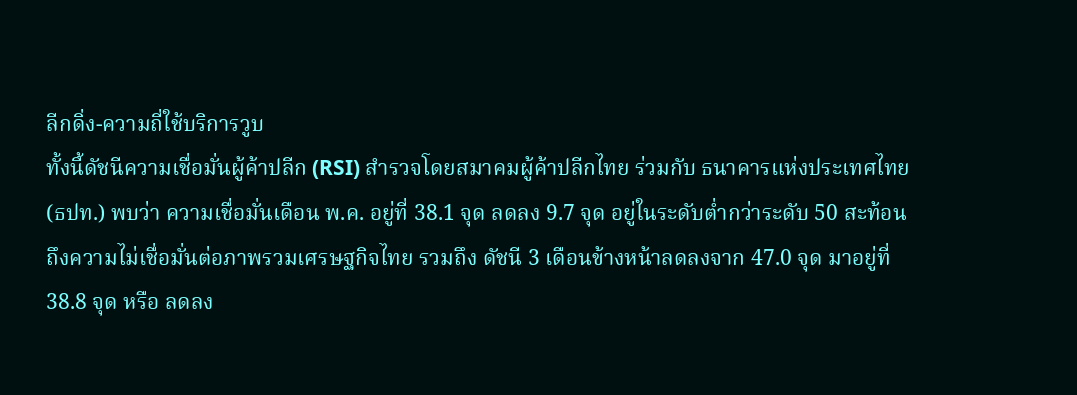ลีกดิ่ง-ความถี่ใช้บริการวูบ
ทั้งนี้ดัชนีความเชื่อมั่นผู้ค้าปลีก (RSI) สำรวจโดยสมาคมผู้ค้าปลีกไทย ร่วมกับ ธนาคารแห่งประเทศไทย (ธปท.) พบว่า ความเชื่อมั่นเดือน พ.ค. อยู่ที่ 38.1 จุด ลดลง 9.7 จุด อยู่ในระดับต่ำกว่าระดับ 50 สะท้อนถึงความไม่เชื่อมั่นต่อภาพรวมเศรษฐกิจไทย รวมถึง ดัชนี 3 เดือนข้างหน้าลดลงจาก 47.0 จุด มาอยู่ที่ 38.8 จุด หรือ ลดลง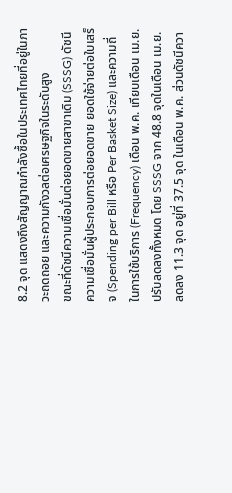8.2 จุด แสดงถึงสัญญาณกำลังซื้อในประเทศไทยที่อยู่ในภาวะถดถอย และความกังวลต่อเศรษฐกิจในระดับสูง
ขณะที่ดัชนีความเชื่อมั่นต่อยอดขายสาขาเดิม (SSSG) ดัชนีความเชื่อมั่นผู้ประกอบการต่อยอดขาย ยอดใช้จ่ายต่อใบเสร็จ (Spending per Bill หรือ Per Basket Size) และความถี่ในการใช้บริการ (Frequency) เดือน พ.ค. เทียบเดือน เม.ย. ปรับลดลงทั้งหมด โดย SSSG จาก 48.8 จุดในเดือน เม.ย. ลดลง 11.3 จุด อยู่ที่ 37.5 จุด ในเดือน พ.ค. ส่วนดัชนีควา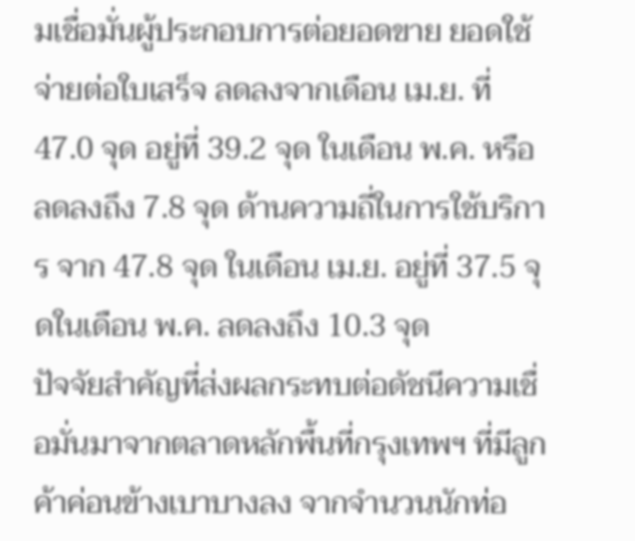มเชื่อมั่นผู้ประกอบการต่อยอดขาย ยอดใช้จ่ายต่อใบเสร็จ ลดลงจากเดือน เม.ย. ที่ 47.0 จุด อยู่ที่ 39.2 จุด ในเดือน พ.ค. หรือ ลดลงถึง 7.8 จุด ด้านความถี่ในการใช้บริการ จาก 47.8 จุด ในเดือน เม.ย. อยู่ที่ 37.5 จุดในเดือน พ.ค. ลดลงถึง 10.3 จุด
ปัจจัยสำคัญที่ส่งผลกระทบต่อดัชนีความเชื่อมั่นมาจากตลาดหลักพื้นที่กรุงเทพฯ ที่มีลูกค้าค่อนข้างเบาบางลง จากจำนวนนักท่อ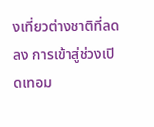งเที่ยวต่างชาติที่ลดลง การเข้าสู่ช่วงเปิดเทอม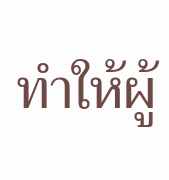ทำให้ผู้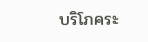บริโภคระ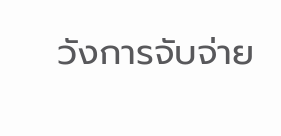วังการจับจ่าย